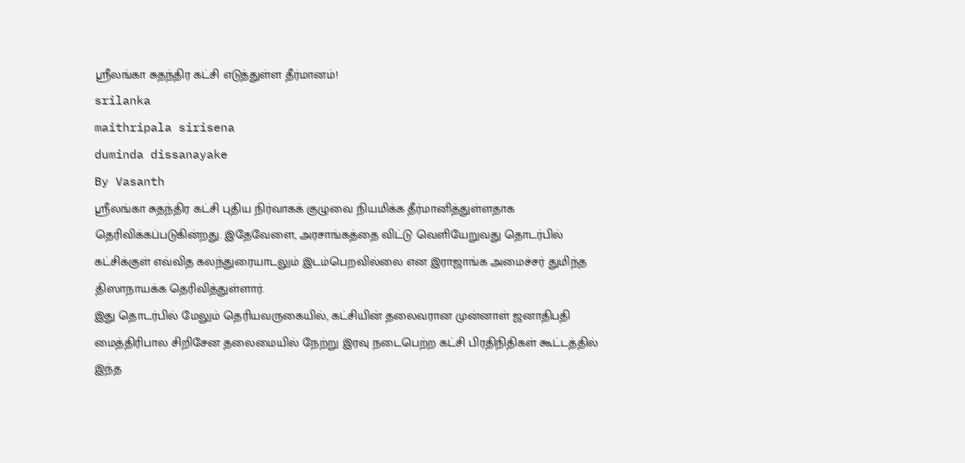ஸ்ரீலங்கா சுதந்திர கட்சி எடுத்துள்ள தீர்மானம்!
srilanka
maithripala sirisena
duminda dissanayake
By Vasanth
ஶ்ரீலங்கா சுதந்திர கட்சி புதிய நிர்வாகக் குழுவை நியமிக்க தீர்மானித்துள்ளதாக தெரிவிக்கப்படுகின்றது. இதேவேளை, அரசாங்கத்தை விட்டு வெளியேறுவது தொடர்பில் கட்சிக்குள் எவ்வித கலந்துரையாடலும் இடம்பெறவில்லை என இராஜாங்க அமைச்சர் துமிந்த திஸாநாயக்க தெரிவித்துள்ளார்.
இது தொடர்பில் மேலும் தெரியவருகையில், கட்சியின் தலைவரான முன்னாள் ஜனாதிபதி மைத்திரிபால சிறிசேன தலைமையில் நேற்று இரவு நடைபெற்ற கட்சி பிரதிநிதிகள் கூட்டத்தில் இந்த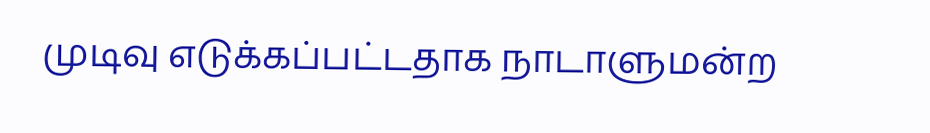முடிவு எடுக்கப்பட்டதாக நாடாளுமன்ற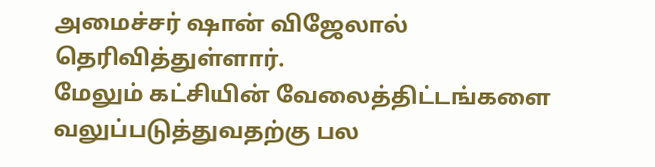அமைச்சர் ஷான் விஜேலால் தெரிவித்துள்ளார்.
மேலும் கட்சியின் வேலைத்திட்டங்களை வலுப்படுத்துவதற்கு பல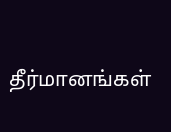தீர்மானங்கள்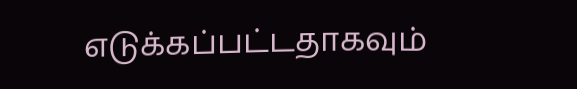எடுக்கப்பட்டதாகவும்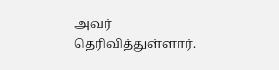அவர் தெரிவித்துள்ளார்.